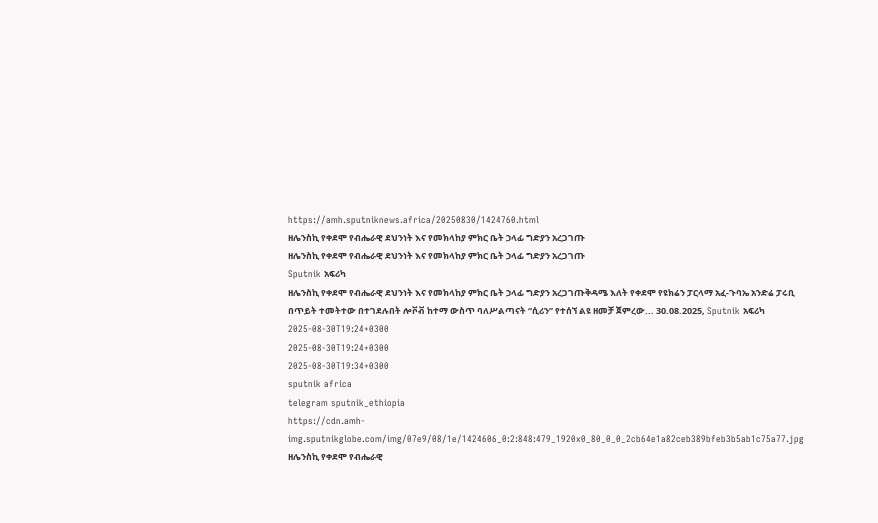https://amh.sputniknews.africa/20250830/1424760.html
ዘሌንስኪ የቀደሞ የብሔራዊ ደህንነት እና የመክላከያ ምክር ቤት ኃላፊ ግድያን አረጋገጡ
ዘሌንስኪ የቀደሞ የብሔራዊ ደህንነት እና የመክላከያ ምክር ቤት ኃላፊ ግድያን አረጋገጡ
Sputnik አፍሪካ
ዘሌንስኪ የቀደሞ የብሔራዊ ደህንነት እና የመክላከያ ምክር ቤት ኃላፊ ግድያን አረጋገጡቅዳሜ እለት የቀደሞ የዩክሬን ፓርላማ አፈ-ጉባኤ አንድሬ ፓሩቢ በጥይት ተመትተው በተገደሉበት ሎቮቭ ከተማ ውስጥ ባለሥልጣናት “ሲሪን” የተሰኘ ልዩ ዘመቻ ጀምረው... 30.08.2025, Sputnik አፍሪካ
2025-08-30T19:24+0300
2025-08-30T19:24+0300
2025-08-30T19:34+0300
sputnik africa
telegram sputnik_ethiopia
https://cdn.amh-img.sputnikglobe.com/img/07e9/08/1e/1424606_0:2:848:479_1920x0_80_0_0_2cb64e1a82ceb389bfeb3b5ab1c75a77.jpg
ዘሌንስኪ የቀደሞ የብሔራዊ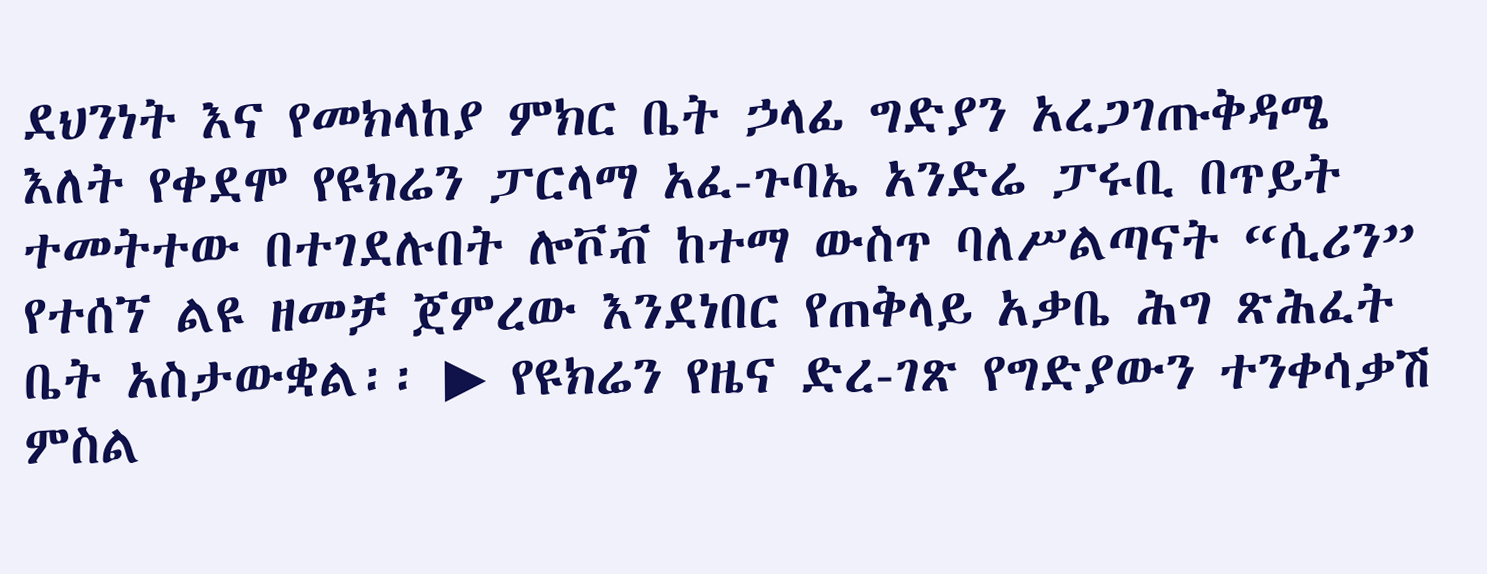ደህንነት እና የመክላከያ ምክር ቤት ኃላፊ ግድያን አረጋገጡቅዳሜ እለት የቀደሞ የዩክሬን ፓርላማ አፈ-ጉባኤ አንድሬ ፓሩቢ በጥይት ተመትተው በተገደሉበት ሎቮቭ ከተማ ውስጥ ባለሥልጣናት “ሲሪን” የተሰኘ ልዩ ዘመቻ ጀምረው እንደነበር የጠቅላይ አቃቤ ሕግ ጽሕፈት ቤት አስታውቋል፡፡ ▶ የዩክሬን የዜና ድረ-ገጽ የግድያውን ተንቀሳቃሽ ምስል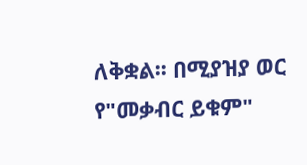ለቅቋል፡፡ በሚያዝያ ወር የ"መቃብር ይቁም"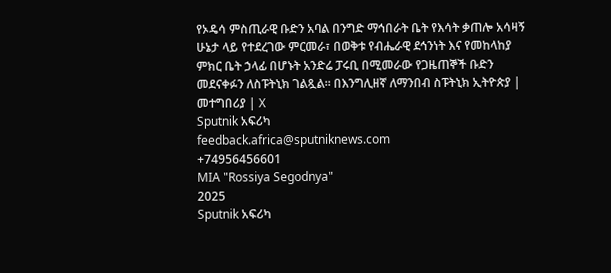የኦዴሳ ምስጢራዊ ቡድን አባል በንግድ ማኅበራት ቤት የእሳት ቃጠሎ አሳዛኝ ሁኔታ ላይ የተደረገው ምርመራ፣ በወቅቱ የብሔራዊ ደኅንነት እና የመከላከያ ምክር ቤት ኃላፊ በሆኑት አንድሬ ፓሩቢ በሚመራው የጋዜጠኞች ቡድን መደናቀፉን ለስፑትኒክ ገልጿል፡፡ በእንግሊዘኛ ለማንበብ ስፑትኒክ ኢትዮጵያ | መተግበሪያ | X
Sputnik አፍሪካ
feedback.africa@sputniknews.com
+74956456601
MIA "Rossiya Segodnya"
2025
Sputnik አፍሪካ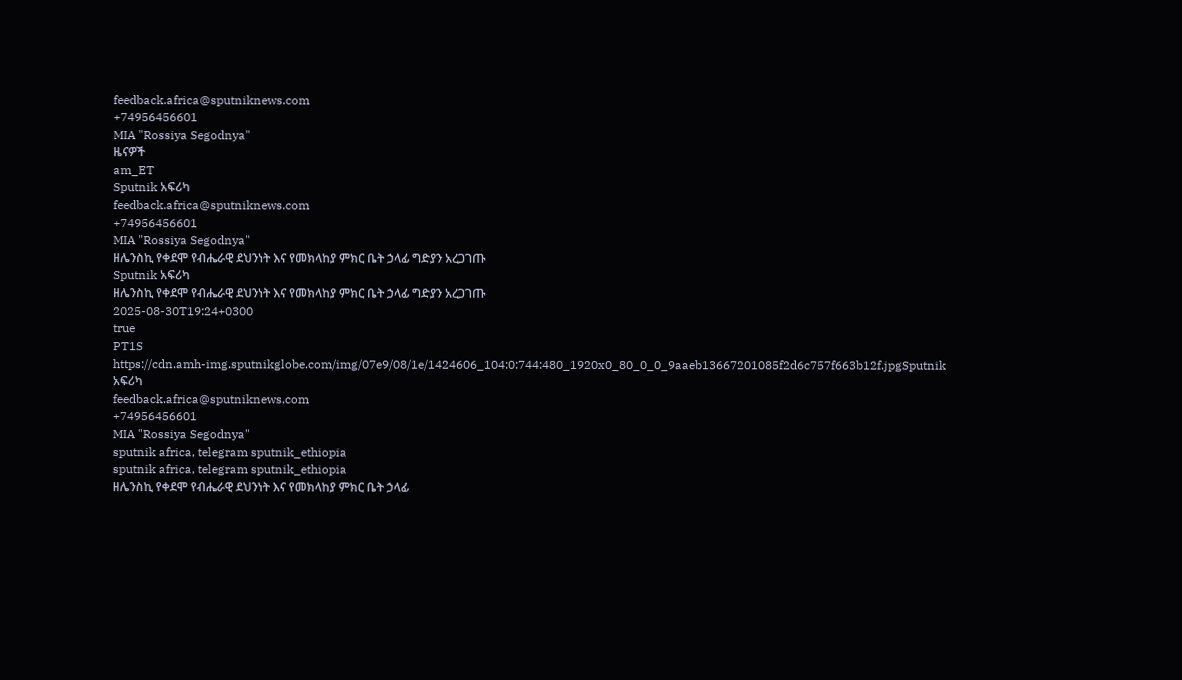feedback.africa@sputniknews.com
+74956456601
MIA "Rossiya Segodnya"
ዜናዎች
am_ET
Sputnik አፍሪካ
feedback.africa@sputniknews.com
+74956456601
MIA "Rossiya Segodnya"
ዘሌንስኪ የቀደሞ የብሔራዊ ደህንነት እና የመክላከያ ምክር ቤት ኃላፊ ግድያን አረጋገጡ
Sputnik አፍሪካ
ዘሌንስኪ የቀደሞ የብሔራዊ ደህንነት እና የመክላከያ ምክር ቤት ኃላፊ ግድያን አረጋገጡ
2025-08-30T19:24+0300
true
PT1S
https://cdn.amh-img.sputnikglobe.com/img/07e9/08/1e/1424606_104:0:744:480_1920x0_80_0_0_9aaeb13667201085f2d6c757f663b12f.jpgSputnik አፍሪካ
feedback.africa@sputniknews.com
+74956456601
MIA "Rossiya Segodnya"
sputnik africa, telegram sputnik_ethiopia
sputnik africa, telegram sputnik_ethiopia
ዘሌንስኪ የቀደሞ የብሔራዊ ደህንነት እና የመክላከያ ምክር ቤት ኃላፊ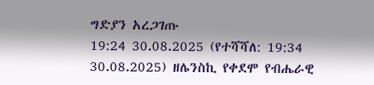ግድያን አረጋገጡ
19:24 30.08.2025 (የተሻሻለ: 19:34 30.08.2025) ዘሌንስኪ የቀደሞ የብሔራዊ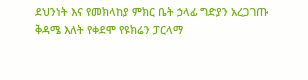ደህንነት እና የመክላከያ ምክር ቤት ኃላፊ ግድያን አረጋገጡ
ቅዳሜ እለት የቀደሞ የዩክሬን ፓርላማ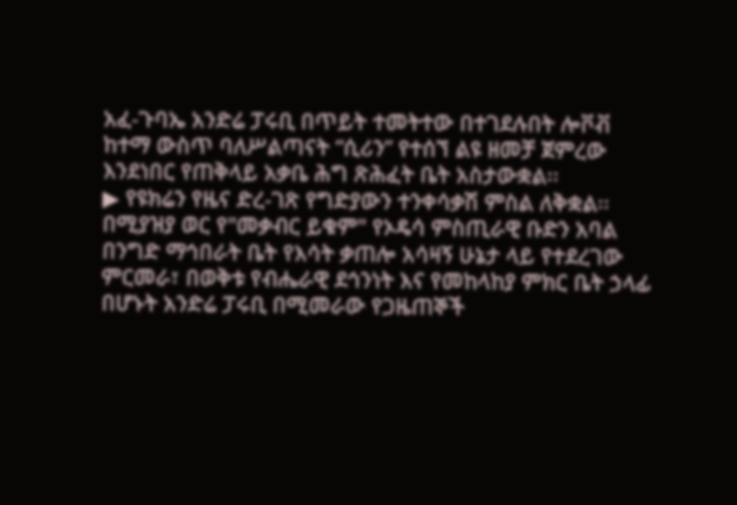አፈ-ጉባኤ አንድሬ ፓሩቢ በጥይት ተመትተው በተገደሉበት ሎቮቭ ከተማ ውስጥ ባለሥልጣናት “ሲሪን” የተሰኘ ልዩ ዘመቻ ጀምረው እንደነበር የጠቅላይ አቃቤ ሕግ ጽሕፈት ቤት አስታውቋል፡፡
▶ የዩክሬን የዜና ድረ-ገጽ የግድያውን ተንቀሳቃሽ ምስል ለቅቋል፡፡
በሚያዝያ ወር የ"መቃብር ይቁም" የኦዴሳ ምስጢራዊ ቡድን አባል በንግድ ማኅበራት ቤት የእሳት ቃጠሎ አሳዛኝ ሁኔታ ላይ የተደረገው ምርመራ፣ በወቅቱ የብሔራዊ ደኅንነት እና የመከላከያ ምክር ቤት ኃላፊ በሆኑት አንድሬ ፓሩቢ በሚመራው የጋዜጠኞች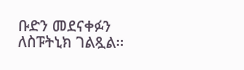ቡድን መደናቀፉን ለስፑትኒክ ገልጿል፡፡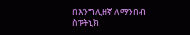በእንግሊዘኛ ለማንበብ
ስፑትኒክ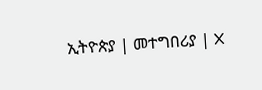ኢትዮጵያ | መተግበሪያ | X